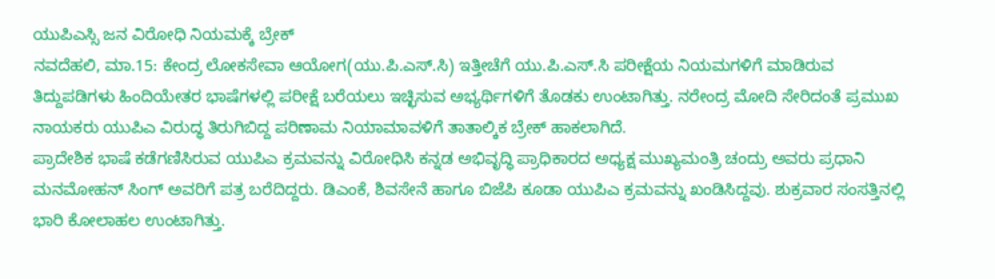ಯುಪಿಎಸ್ಸಿ ಜನ ವಿರೋಧಿ ನಿಯಮಕ್ಕೆ ಬ್ರೇಕ್
ನವದೆಹಲಿ, ಮಾ.15: ಕೇಂದ್ರ ಲೋಕಸೇವಾ ಆಯೋಗ(ಯು.ಪಿ.ಎಸ್.ಸಿ) ಇತ್ತೀಚೆಗೆ ಯು.ಪಿ.ಎಸ್.ಸಿ ಪರೀಕ್ಷೆಯ ನಿಯಮಗಳಿಗೆ ಮಾಡಿರುವ ತಿದ್ದುಪಡಿಗಳು ಹಿಂದಿಯೇತರ ಭಾಷೆಗಳಲ್ಲಿ ಪರೀಕ್ಷೆ ಬರೆಯಲು ಇಚ್ಛಿಸುವ ಅಭ್ಯರ್ಥಿಗಳಿಗೆ ತೊಡಕು ಉಂಟಾಗಿತ್ತು. ನರೇಂದ್ರ ಮೋದಿ ಸೇರಿದಂತೆ ಪ್ರಮುಖ ನಾಯಕರು ಯುಪಿಎ ವಿರುದ್ಧ ತಿರುಗಿಬಿದ್ದ ಪರಿಣಾಮ ನಿಯಾಮಾವಳಿಗೆ ತಾತಾಲ್ಕಿಕ ಬ್ರೇಕ್ ಹಾಕಲಾಗಿದೆ.
ಪ್ರಾದೇಶಿಕ ಭಾಷೆ ಕಡೆಗಣಿಸಿರುವ ಯುಪಿಎ ಕ್ರಮವನ್ನು ವಿರೋಧಿಸಿ ಕನ್ನಡ ಅಭಿವೃದ್ಧಿ ಪ್ರಾಧಿಕಾರದ ಅಧ್ಯಕ್ಷ ಮುಖ್ಯಮಂತ್ರಿ ಚಂದ್ರು ಅವರು ಪ್ರಧಾನಿ ಮನಮೋಹನ್ ಸಿಂಗ್ ಅವರಿಗೆ ಪತ್ರ ಬರೆದಿದ್ದರು. ಡಿಎಂಕೆ, ಶಿವಸೇನೆ ಹಾಗೂ ಬಿಜೆಪಿ ಕೂಡಾ ಯುಪಿಎ ಕ್ರಮವನ್ನು ಖಂಡಿಸಿದ್ದವು. ಶುಕ್ರವಾರ ಸಂಸತ್ತಿನಲ್ಲಿ ಭಾರಿ ಕೋಲಾಹಲ ಉಂಟಾಗಿತ್ತು.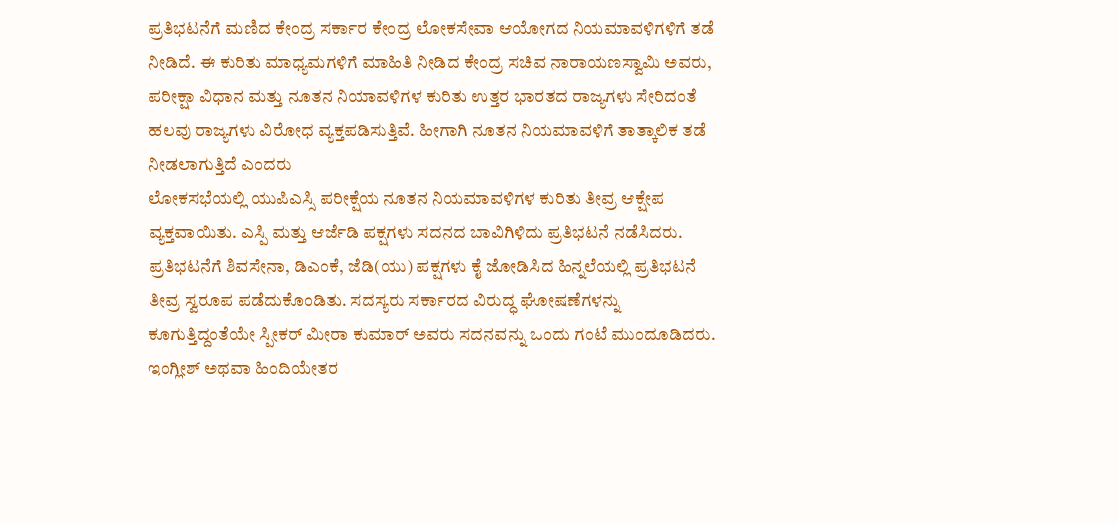ಪ್ರತಿಭಟನೆಗೆ ಮಣಿದ ಕೇಂದ್ರ ಸರ್ಕಾರ ಕೇಂದ್ರ ಲೋಕಸೇವಾ ಆಯೋಗದ ನಿಯಮಾವಳಿಗಳಿಗೆ ತಡೆ ನೀಡಿದೆ. ಈ ಕುರಿತು ಮಾಧ್ಯಮಗಳಿಗೆ ಮಾಹಿತಿ ನೀಡಿದ ಕೇಂದ್ರ ಸಚಿವ ನಾರಾಯಣಸ್ವಾಮಿ ಅವರು, ಪರೀಕ್ಷಾ ವಿಧಾನ ಮತ್ತು ನೂತನ ನಿಯಾವಳಿಗಳ ಕುರಿತು ಉತ್ತರ ಭಾರತದ ರಾಜ್ಯಗಳು ಸೇರಿದಂತೆ ಹಲವು ರಾಜ್ಯಗಳು ವಿರೋಧ ವ್ಯಕ್ತಪಡಿಸುತ್ತಿವೆ. ಹೀಗಾಗಿ ನೂತನ ನಿಯಮಾವಳಿಗೆ ತಾತ್ಕಾಲಿಕ ತಡೆ ನೀಡಲಾಗುತ್ತಿದೆ ಎಂದರು
ಲೋಕಸಭೆಯಲ್ಲಿ ಯುಪಿಎಸ್ಸಿ ಪರೀಕ್ಷೆಯ ನೂತನ ನಿಯಮಾವಳಿಗಳ ಕುರಿತು ತೀವ್ರ ಆಕ್ಷೇಪ ವ್ಯಕ್ತವಾಯಿತು. ಎಸ್ಪಿ ಮತ್ತು ಆರ್ಜೆಡಿ ಪಕ್ಷಗಳು ಸದನದ ಬಾವಿಗಿಳಿದು ಪ್ರತಿಭಟನೆ ನಡೆಸಿದರು. ಪ್ರತಿಭಟನೆಗೆ ಶಿವಸೇನಾ, ಡಿಎಂಕೆ, ಜೆಡಿ(ಯು) ಪಕ್ಷಗಳು ಕೈ ಜೋಡಿಸಿದ ಹಿನ್ನಲೆಯಲ್ಲಿ ಪ್ರತಿಭಟನೆ ತೀವ್ರ ಸ್ವರೂಪ ಪಡೆದುಕೊಂಡಿತು. ಸದಸ್ಯರು ಸರ್ಕಾರದ ವಿರುದ್ಧ ಘೋಷಣೆಗಳನ್ನು ಕೂಗುತ್ತಿದ್ದಂತೆಯೇ ಸ್ಪೀಕರ್ ಮೀರಾ ಕುಮಾರ್ ಅವರು ಸದನವನ್ನು ಒಂದು ಗಂಟೆ ಮುಂದೂಡಿದರು.
ಇಂಗ್ಲೀಶ್ ಅಥವಾ ಹಿಂದಿಯೇತರ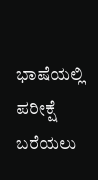ಭಾಷೆಯಲ್ಲಿ ಪರೀಕ್ಷೆ ಬರೆಯಲು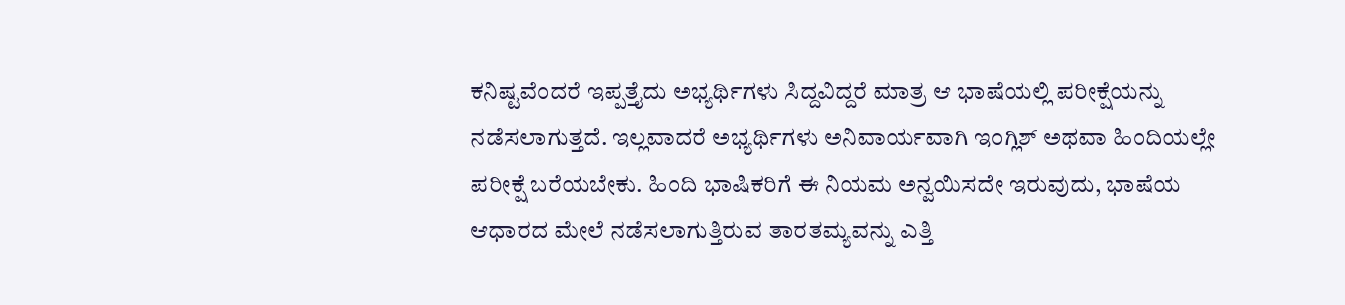ಕನಿಷ್ಟವೆಂದರೆ ಇಪ್ಪತ್ತೈದು ಅಭ್ಯರ್ಥಿಗಳು ಸಿದ್ದವಿದ್ದರೆ ಮಾತ್ರ ಆ ಭಾಷೆಯಲ್ಲಿ ಪರೀಕ್ಷೆಯನ್ನು ನಡೆಸಲಾಗುತ್ತದೆ. ಇಲ್ಲವಾದರೆ ಅಭ್ಯರ್ಥಿಗಳು ಅನಿವಾರ್ಯವಾಗಿ ಇಂಗ್ಲಿಶ್ ಅಥವಾ ಹಿಂದಿಯಲ್ಲೇ ಪರೀಕ್ಷೆ ಬರೆಯಬೇಕು. ಹಿಂದಿ ಭಾಷಿಕರಿಗೆ ಈ ನಿಯಮ ಅನ್ವಯಿಸದೇ ಇರುವುದು, ಭಾಷೆಯ ಆಧಾರದ ಮೇಲೆ ನಡೆಸಲಾಗುತ್ತಿರುವ ತಾರತಮ್ಯವನ್ನು ಎತ್ತಿ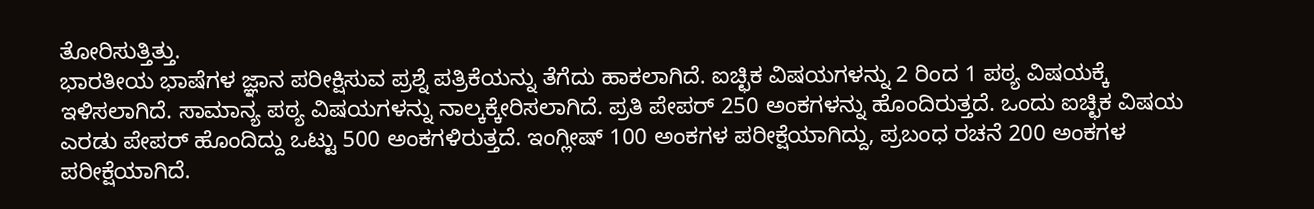ತೋರಿಸುತ್ತಿತ್ತು.
ಭಾರತೀಯ ಭಾಷೆಗಳ ಜ್ಞಾನ ಪರೀಕ್ಷಿಸುವ ಪ್ರಶ್ನೆ ಪತ್ರಿಕೆಯನ್ನು ತೆಗೆದು ಹಾಕಲಾಗಿದೆ. ಐಚ್ಛಿಕ ವಿಷಯಗಳನ್ನು 2 ರಿಂದ 1 ಪಠ್ಯ ವಿಷಯಕ್ಕೆ ಇಳಿಸಲಾಗಿದೆ. ಸಾಮಾನ್ಯ ಪಠ್ಯ ವಿಷಯಗಳನ್ನು ನಾಲ್ಕಕ್ಕೇರಿಸಲಾಗಿದೆ. ಪ್ರತಿ ಪೇಪರ್ 250 ಅಂಕಗಳನ್ನು ಹೊಂದಿರುತ್ತದೆ. ಒಂದು ಐಚ್ಛಿಕ ವಿಷಯ ಎರಡು ಪೇಪರ್ ಹೊಂದಿದ್ದು ಒಟ್ಟು 500 ಅಂಕಗಳಿರುತ್ತದೆ. ಇಂಗ್ಲೀಷ್ 100 ಅಂಕಗಳ ಪರೀಕ್ಷೆಯಾಗಿದ್ದು, ಪ್ರಬಂಧ ರಚನೆ 200 ಅಂಕಗಳ ಪರೀಕ್ಷೆಯಾಗಿದೆ.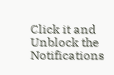Click it and Unblock the Notifications